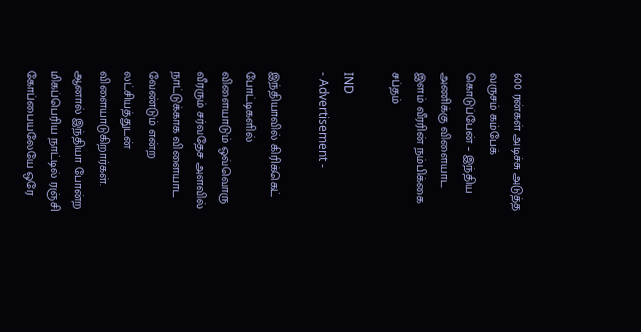600 ரன்கள் அடிச்சு அடுத்த வருசம் கம்பேக் கொடுப்பேன் – இந்திய அணிக்கு விளையாட இளம் வீரரின் நம்பிக்கை சப்தம்

IND
- Advertisement -

இந்தியாவில் கிரிக்கெட் போட்டிகளில் விளையாடும் ஒவ்வொரு வீரரும் சர்வதேச அளவில் நாட்டுக்காக விளையாட வேண்டும் என்ற லட்சியத்துடன் விளையாடுகிறார்கள். ஆனால் இந்தியா போன்ற மிகப்பெரிய நாட்டில் ரஞ்சி கோப்பையலேயே ஒரே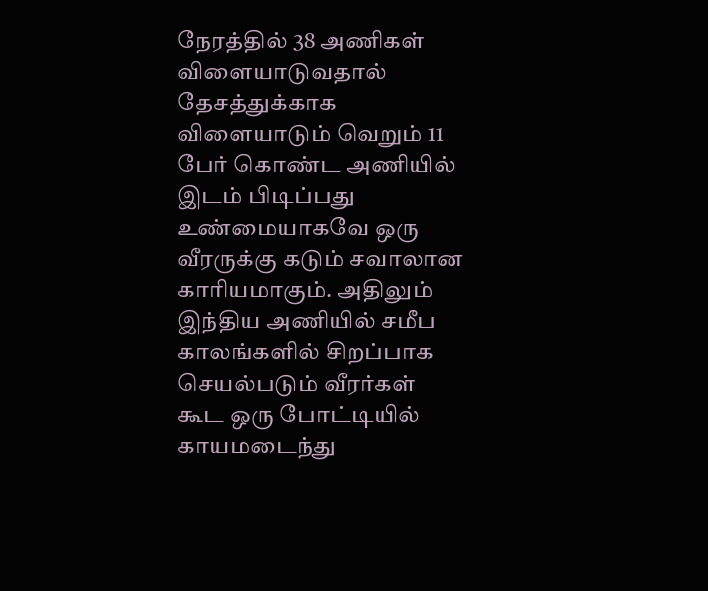நேரத்தில் 38 அணிகள் விளையாடுவதால் தேசத்துக்காக விளையாடும் வெறும் 11 பேர் கொண்ட அணியில் இடம் பிடிப்பது உண்மையாகவே ஒரு வீரருக்கு கடும் சவாலான காரியமாகும். அதிலும் இந்திய அணியில் சமீப காலங்களில் சிறப்பாக செயல்படும் வீரர்கள் கூட ஒரு போட்டியில் காயமடைந்து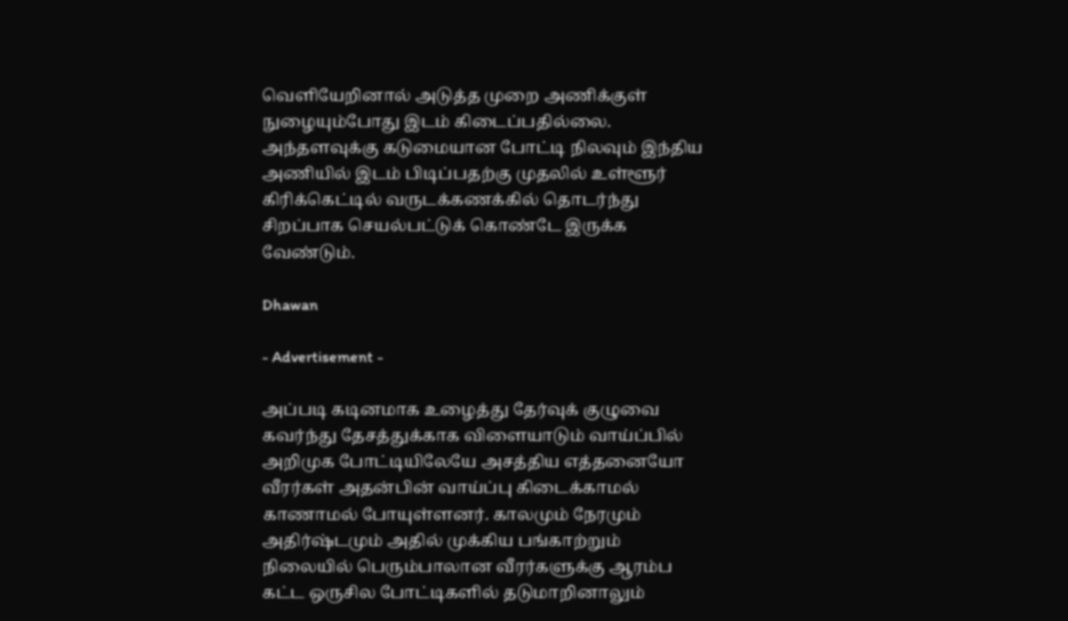வெளியேறினால் அடுத்த முறை அணிக்குள் நுழையும்போது இடம் கிடைப்பதில்லை. அந்தளவுக்கு கடுமையான போட்டி நிலவும் இந்திய அணியில் இடம் பிடிப்பதற்கு முதலில் உள்ளூர் கிரிக்கெட்டில் வருடக்கணக்கில் தொடர்ந்து சிறப்பாக செயல்பட்டுக் கொண்டே இருக்க வேண்டும்.

Dhawan

- Advertisement -

அப்படி கடினமாக உழைத்து தேர்வுக் குழுவை கவர்ந்து தேசத்துக்காக விளையாடும் வாய்ப்பில் அறிமுக போட்டியிலேயே அசத்திய எத்தனையோ வீரர்கள் அதன்பின் வாய்ப்பு கிடைக்காமல் காணாமல் போயுள்ளனர். காலமும் நேரமும் அதிர்ஷ்டமும் அதில் முக்கிய பங்காற்றும் நிலையில் பெரும்பாலான வீரர்களுக்கு ஆரம்ப கட்ட ஒருசில போட்டிகளில் தடுமாறினாலும்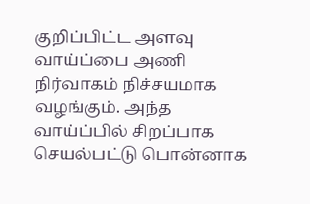குறிப்பிட்ட அளவு வாய்ப்பை அணி நிர்வாகம் நிச்சயமாக வழங்கும். அந்த வாய்ப்பில் சிறப்பாக செயல்பட்டு பொன்னாக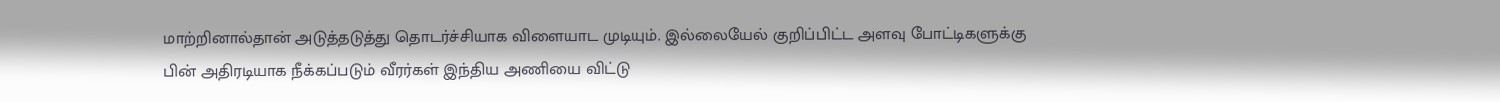மாற்றினால்தான் அடுத்தடுத்து தொடர்ச்சியாக விளையாட முடியும். இல்லையேல் குறிப்பிட்ட அளவு போட்டிகளுக்கு பின் அதிரடியாக நீக்கப்படும் வீரர்கள் இந்திய அணியை விட்டு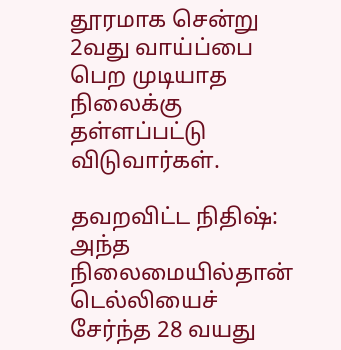தூரமாக சென்று 2வது வாய்ப்பை பெற முடியாத நிலைக்கு தள்ளப்பட்டு விடுவார்கள்.

தவறவிட்ட நிதிஷ்:
அந்த நிலைமையில்தான் டெல்லியைச் சேர்ந்த 28 வயது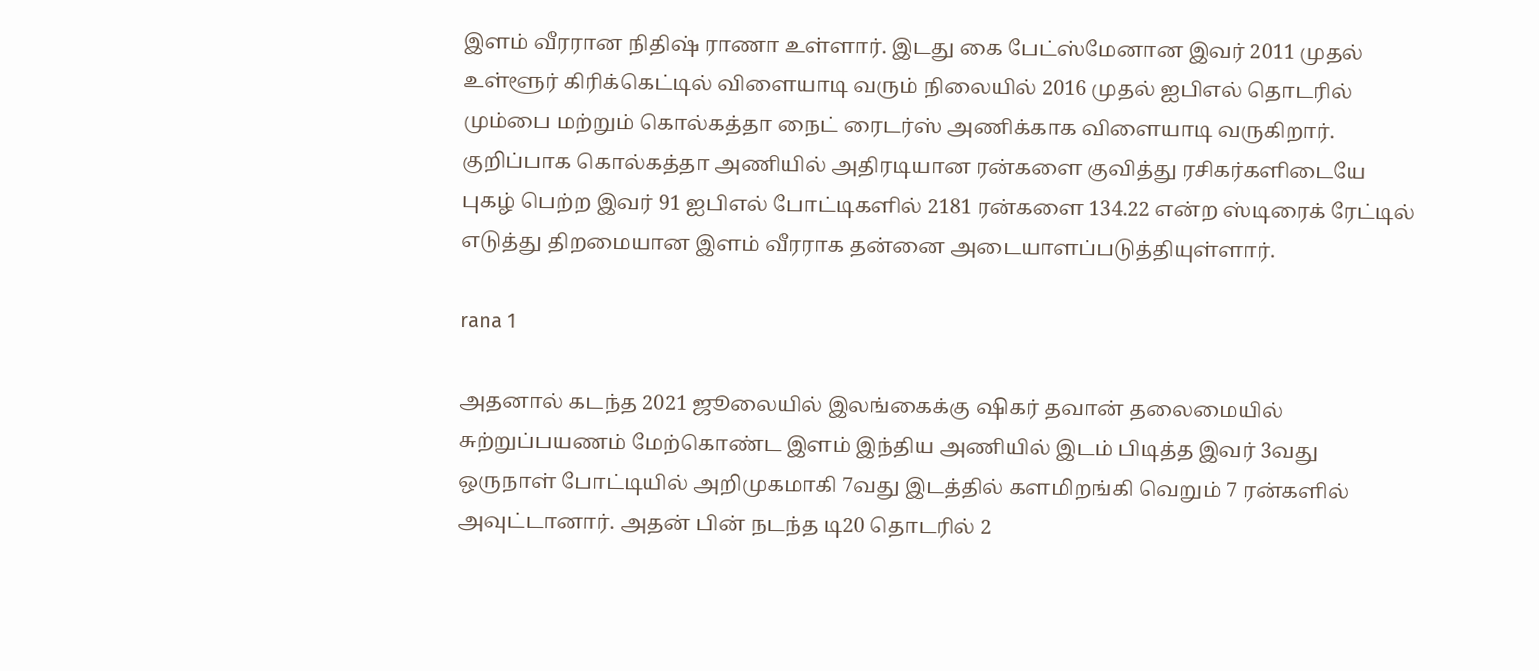இளம் வீரரான நிதிஷ் ராணா உள்ளார். இடது கை பேட்ஸ்மேனான இவர் 2011 முதல் உள்ளூர் கிரிக்கெட்டில் விளையாடி வரும் நிலையில் 2016 முதல் ஐபிஎல் தொடரில் மும்பை மற்றும் கொல்கத்தா நைட் ரைடர்ஸ் அணிக்காக விளையாடி வருகிறார். குறிப்பாக கொல்கத்தா அணியில் அதிரடியான ரன்களை குவித்து ரசிகர்களிடையே புகழ் பெற்ற இவர் 91 ஐபிஎல் போட்டிகளில் 2181 ரன்களை 134.22 என்ற ஸ்டிரைக் ரேட்டில் எடுத்து திறமையான இளம் வீரராக தன்னை அடையாளப்படுத்தியுள்ளார்.

rana 1

அதனால் கடந்த 2021 ஜூலையில் இலங்கைக்கு ஷிகர் தவான் தலைமையில் சுற்றுப்பயணம் மேற்கொண்ட இளம் இந்திய அணியில் இடம் பிடித்த இவர் 3வது ஒருநாள் போட்டியில் அறிமுகமாகி 7வது இடத்தில் களமிறங்கி வெறும் 7 ரன்களில் அவுட்டானார். அதன் பின் நடந்த டி20 தொடரில் 2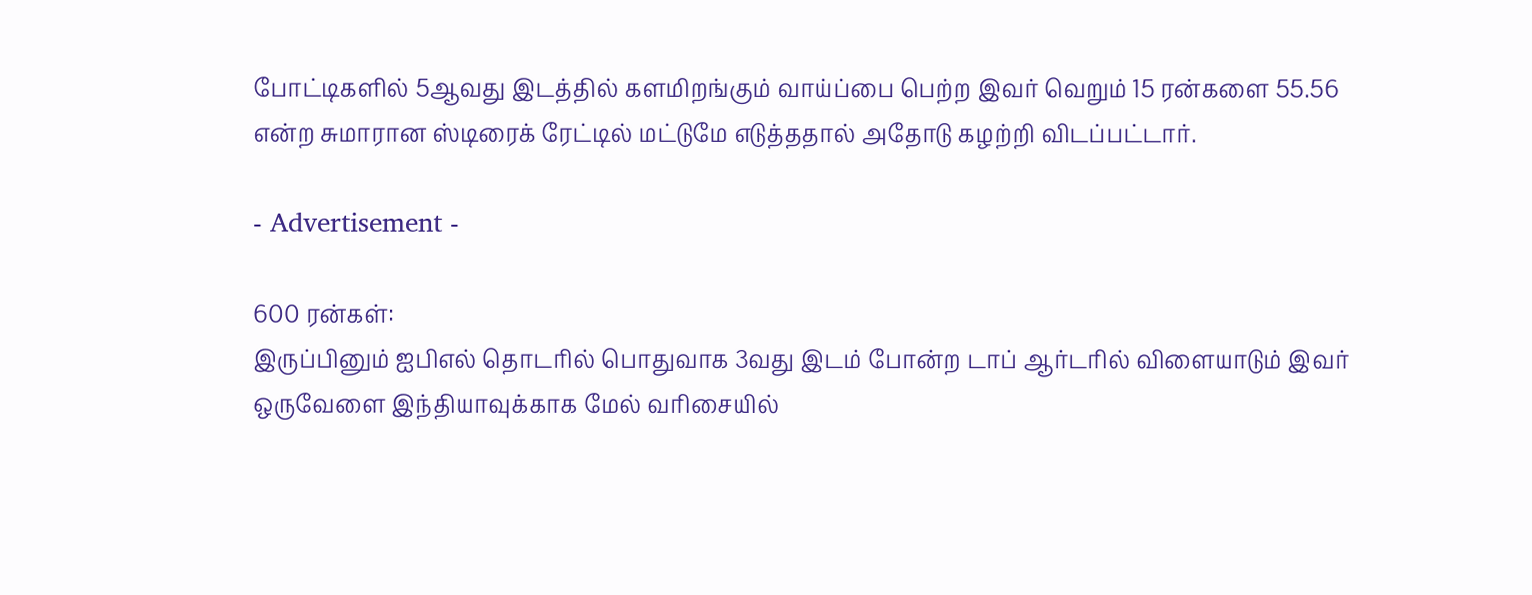போட்டிகளில் 5ஆவது இடத்தில் களமிறங்கும் வாய்ப்பை பெற்ற இவர் வெறும் 15 ரன்களை 55.56 என்ற சுமாரான ஸ்டிரைக் ரேட்டில் மட்டுமே எடுத்ததால் அதோடு கழற்றி விடப்பட்டார்.

- Advertisement -

600 ரன்கள்:
இருப்பினும் ஐபிஎல் தொடரில் பொதுவாக 3வது இடம் போன்ற டாப் ஆர்டரில் விளையாடும் இவர் ஒருவேளை இந்தியாவுக்காக மேல் வரிசையில்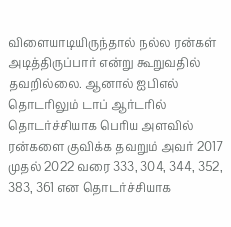விளையாடியிருந்தால் நல்ல ரன்கள் அடித்திருப்பார் என்று கூறுவதில் தவறில்லை. ஆனால் ஐபிஎல் தொடரிலும் டாப் ஆர்டரில் தொடர்ச்சியாக பெரிய அளவில் ரன்களை குவிக்க தவறும் அவர் 2017 முதல் 2022 வரை 333, 304, 344, 352, 383, 361 என தொடர்ச்சியாக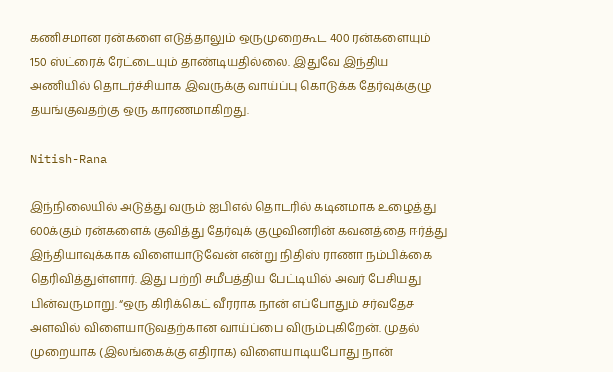கணிசமான ரன்களை எடுத்தாலும் ஒருமுறைகூட 400 ரன்களையும் 150 ஸ்ட்ரைக் ரேட்டையும் தாண்டியதில்லை. இதுவே இந்திய அணியில் தொடர்ச்சியாக இவருக்கு வாய்ப்பு கொடுக்க தேர்வுக்குழு தயங்குவதற்கு ஒரு காரணமாகிறது.

Nitish-Rana

இந்நிலையில் அடுத்து வரும் ஐபிஎல் தொடரில் கடினமாக உழைத்து 600க்கும் ரன்களைக் குவித்து தேர்வுக் குழுவினரின் கவனத்தை ஈர்த்து இந்தியாவுக்காக விளையாடுவேன் என்று நிதிஸ் ராணா நம்பிக்கை தெரிவித்துள்ளார். இது பற்றி சமீபத்திய பேட்டியில் அவர் பேசியது பின்வருமாறு. “ஒரு கிரிக்கெட் வீரராக நான் எப்போதும் சர்வதேச அளவில் விளையாடுவதற்கான வாய்ப்பை விரும்புகிறேன். முதல் முறையாக (இலங்கைக்கு எதிராக) விளையாடியபோது நான்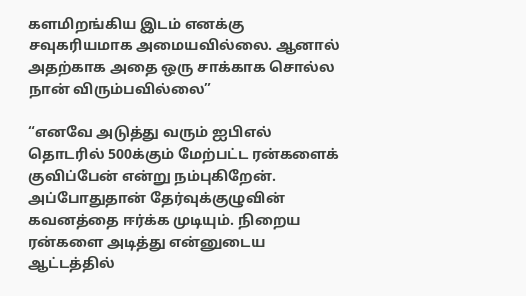களமிறங்கிய இடம் எனக்கு சவுகரியமாக அமையவில்லை. ஆனால் அதற்காக அதை ஒரு சாக்காக சொல்ல நான் விரும்பவில்லை”

“எனவே அடுத்து வரும் ஐபிஎல் தொடரில் 500க்கும் மேற்பட்ட ரன்களைக் குவிப்பேன் என்று நம்புகிறேன். அப்போதுதான் தேர்வுக்குழுவின் கவனத்தை ஈர்க்க முடியும். நிறைய ரன்களை அடித்து என்னுடைய ஆட்டத்தில்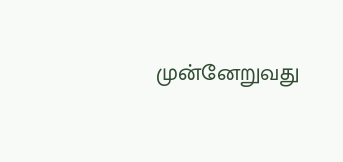முன்னேறுவது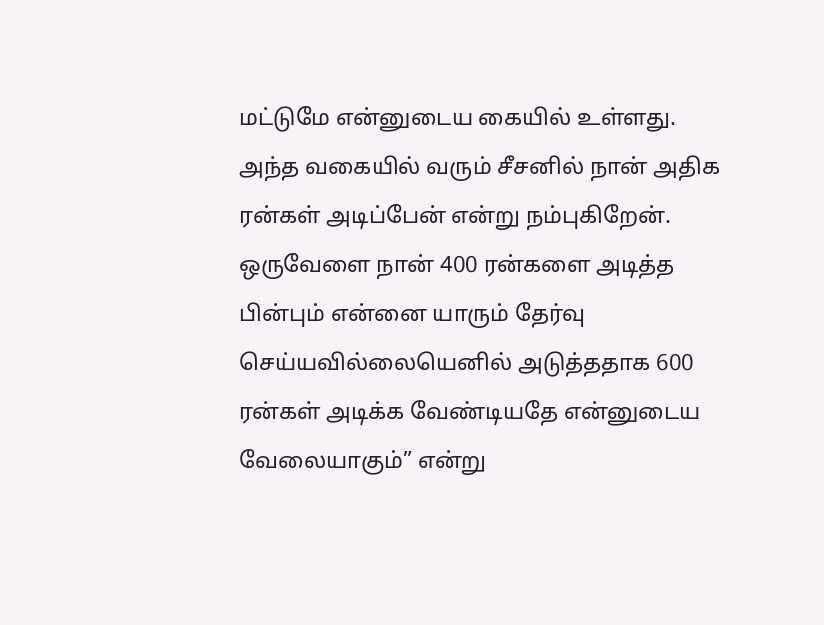மட்டுமே என்னுடைய கையில் உள்ளது. அந்த வகையில் வரும் சீசனில் நான் அதிக ரன்கள் அடிப்பேன் என்று நம்புகிறேன். ஒருவேளை நான் 400 ரன்களை அடித்த பின்பும் என்னை யாரும் தேர்வு செய்யவில்லையெனில் அடுத்ததாக 600 ரன்கள் அடிக்க வேண்டியதே என்னுடைய வேலையாகும்” என்று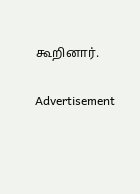கூறினார்.

Advertisement